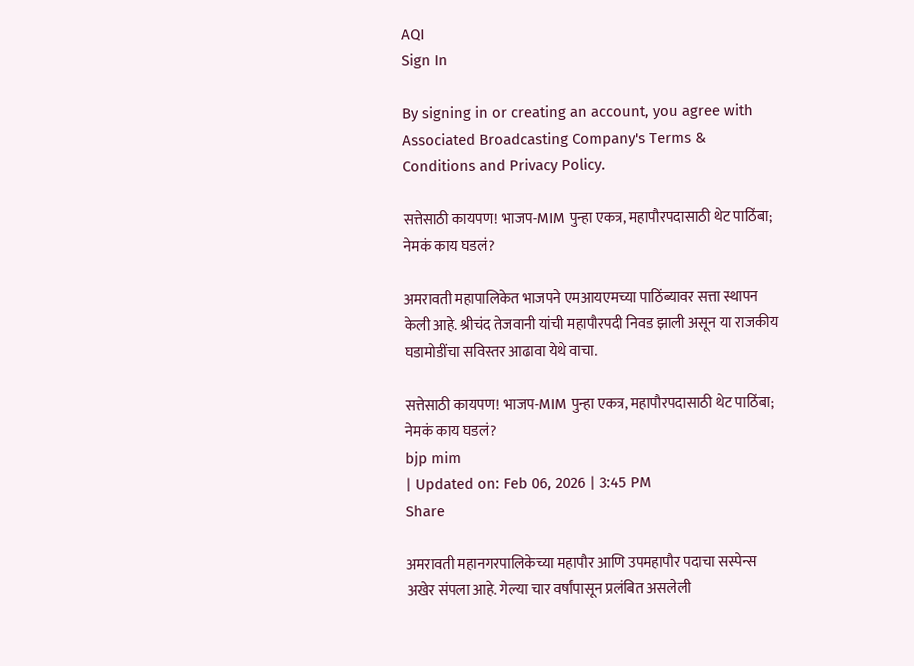AQI
Sign In

By signing in or creating an account, you agree with Associated Broadcasting Company's Terms & Conditions and Privacy Policy.

सत्तेसाठी कायपण! भाजप-MIM पुन्हा एकत्र, महापौरपदासाठी थेट पाठिंबा; नेमकं काय घडलं?

अमरावती महापालिकेत भाजपने एमआयएमच्या पाठिंब्यावर सत्ता स्थापन केली आहे. श्रीचंद तेजवानी यांची महापौरपदी निवड झाली असून या राजकीय घडामोडींचा सविस्तर आढावा येथे वाचा.

सत्तेसाठी कायपण! भाजप-MIM पुन्हा एकत्र, महापौरपदासाठी थेट पाठिंबा; नेमकं काय घडलं?
bjp mim
| Updated on: Feb 06, 2026 | 3:45 PM
Share

अमरावती महानगरपालिकेच्या महापौर आणि उपमहापौर पदाचा सस्पेन्स अखेर संपला आहे. गेल्या चार वर्षांपासून प्रलंबित असलेली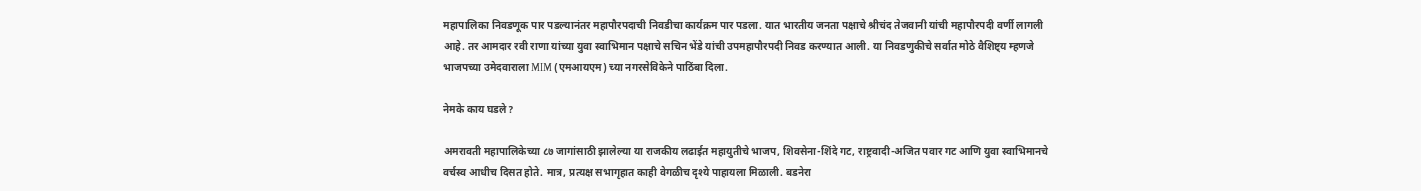महापालिका निवडणूक पार पडल्यानंतर महापौरपदाची निवडीचा कार्यक्रम पार पडला. यात भारतीय जनता पक्षाचे श्रीचंद तेजवानी यांची महापौरपदी वर्णी लागली आहे. तर आमदार रवी राणा यांच्या युवा स्वाभिमान पक्षाचे सचिन भेंडे यांची उपमहापौरपदी निवड करण्यात आली. या निवडणुकीचे सर्वात मोठे वैशिष्ट्य म्हणजे भाजपच्या उमेदवाराला MIM (एमआयएम) च्या नगरसेविकेने पाठिंबा दिला.

नेमके काय घडले?

अमरावती महापालिकेच्या ८७ जागांसाठी झालेल्या या राजकीय लढाईत महायुतीचे भाजप, शिवसेना-शिंदे गट, राष्ट्रवादी-अजित पवार गट आणि युवा स्वाभिमानचे वर्चस्व आधीच दिसत होते. मात्र, प्रत्यक्ष सभागृहात काही वेगळीच दृश्ये पाहायला मिळाली. बडनेरा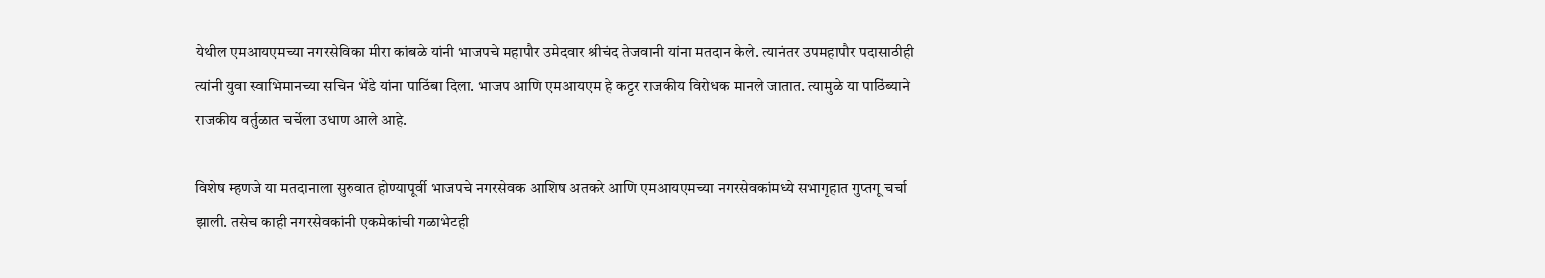येथील एमआयएमच्या नगरसेविका मीरा कांबळे यांनी भाजपचे महापौर उमेदवार श्रीचंद तेजवानी यांना मतदान केले. त्यानंतर उपमहापौर पदासाठीही त्यांनी युवा स्वाभिमानच्या सचिन भेंडे यांना पाठिंबा दिला. भाजप आणि एमआयएम हे कट्टर राजकीय विरोधक मानले जातात. त्यामुळे या पाठिंब्याने राजकीय वर्तुळात चर्चेला उधाण आले आहे.

विशेष म्हणजे या मतदानाला सुरुवात होण्यापूर्वी भाजपचे नगरसेवक आशिष अतकरे आणि एमआयएमच्या नगरसेवकांमध्ये सभागृहात गुप्तगू चर्चा झाली. तसेच काही नगरसेवकांनी एकमेकांची गळाभेटही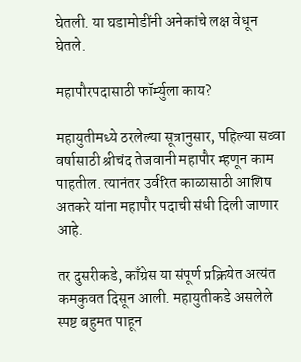घेतली. या घडामोडींनी अनेकांचे लक्ष वेधून घेतले.

महापौरपदासाठी फॉर्म्युला काय?

महायुतीमध्ये ठरलेल्या सूत्रानुसार, पहिल्या सव्वा वर्षासाठी श्रीचंद तेजवानी महापौर म्हणून काम पाहतील. त्यानंतर उर्वरित काळासाठी आशिष अतकरे यांना महापौर पदाची संधी दिली जाणार आहे.

तर दुसरीकडे, काँग्रेस या संपूर्ण प्रक्रियेत अत्यंत कमकुवत दिसून आली. महायुतीकडे असलेले स्पष्ट बहुमत पाहून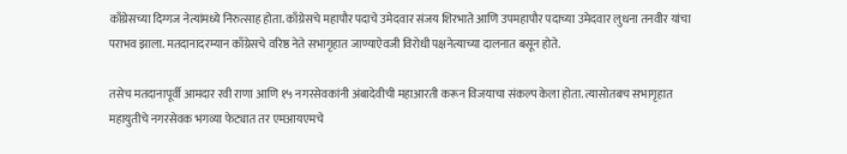काँग्रेसच्या दिग्गज नेत्यांमध्ये निरुत्साह होता. काँग्रेसचे महापौर पदाचे उमेदवार संजय शिरभाते आणि उपमहापौर पदाच्या उमेदवार लुधना तनवीर यांचा पराभव झाला. मतदानादरम्यान काँग्रेसचे वरिष्ठ नेते सभागृहात जाण्याऐवजी विरोधी पक्षनेत्याच्या दालनात बसून होते.

तसेच मतदानापूर्वी आमदार रवी राणा आणि १५ नगरसेवकांनी अंबादेवीची महाआरती करून विजयाचा संकल्प केला होता. त्यासोतबच सभागृहात महायुतीचे नगरसेवक भगव्या फेट्यात तर एमआयएमचे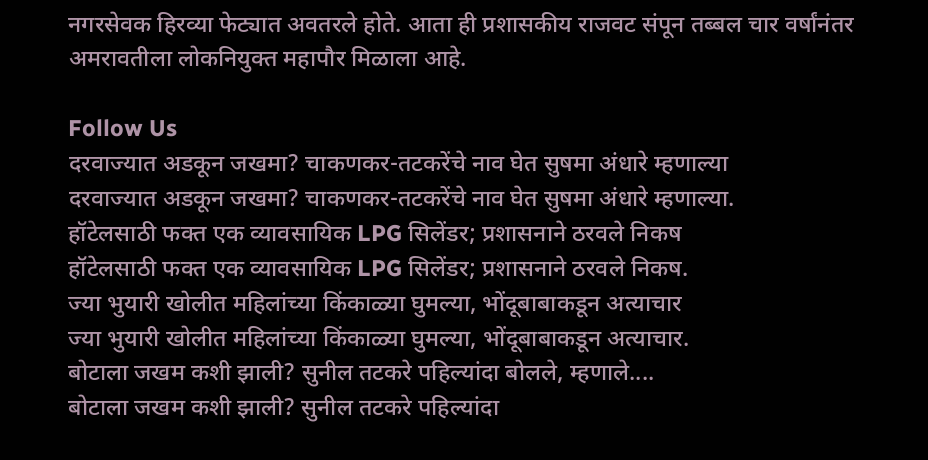नगरसेवक हिरव्या फेट्यात अवतरले होते. आता ही प्रशासकीय राजवट संपून तब्बल चार वर्षांनंतर अमरावतीला लोकनियुक्त महापौर मिळाला आहे.

Follow Us
दरवाज्यात अडकून जखमा? चाकणकर-तटकरेंचे नाव घेत सुषमा अंधारे म्हणाल्या
दरवाज्यात अडकून जखमा? चाकणकर-तटकरेंचे नाव घेत सुषमा अंधारे म्हणाल्या.
हॉटेलसाठी फक्त एक व्यावसायिक LPG सिलेंडर; प्रशासनाने ठरवले निकष
हॉटेलसाठी फक्त एक व्यावसायिक LPG सिलेंडर; प्रशासनाने ठरवले निकष.
ज्या भुयारी खोलीत महिलांच्या किंकाळ्या घुमल्या, भोंदूबाबाकडून अत्याचार
ज्या भुयारी खोलीत महिलांच्या किंकाळ्या घुमल्या, भोंदूबाबाकडून अत्याचार.
बोटाला जखम कशी झाली? सुनील तटकरे पहिल्यांदा बोलले, म्हणाले....
बोटाला जखम कशी झाली? सुनील तटकरे पहिल्यांदा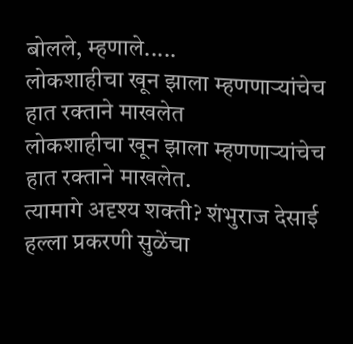बोलले, म्हणाले.....
लोकशाहीचा खून झाला म्हणणाऱ्यांचेच हात रक्ताने माखलेत
लोकशाहीचा खून झाला म्हणणाऱ्यांचेच हात रक्ताने माखलेत.
त्यामागे अदृश्य शक्ती? शंभुराज देसाई हल्ला प्रकरणी सुळेंचा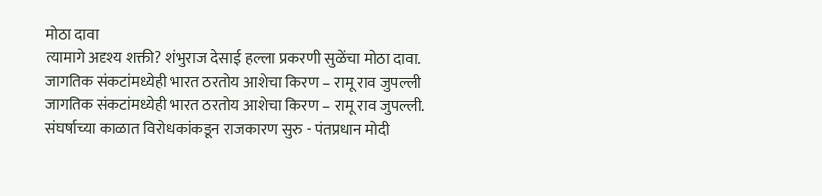मोठा दावा
त्यामागे अदृश्य शक्ती? शंभुराज देसाई हल्ला प्रकरणी सुळेंचा मोठा दावा.
जागतिक संकटांमध्येही भारत ठरतोय आशेचा किरण – रामू राव जुपल्ली
जागतिक संकटांमध्येही भारत ठरतोय आशेचा किरण – रामू राव जुपल्ली.
संघर्षाच्या काळात विरोधकांकडून राजकारण सुरु - पंतप्रधान मोदी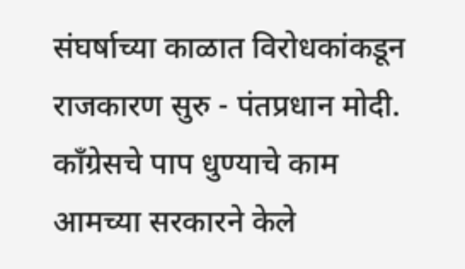संघर्षाच्या काळात विरोधकांकडून राजकारण सुरु - पंतप्रधान मोदी.
काँग्रेसचे पाप धुण्याचे काम आमच्या सरकारने केले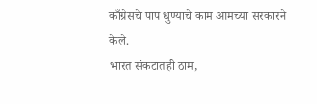काँग्रेसचे पाप धुण्याचे काम आमच्या सरकारने केले.
भारत संकटातही ठाम,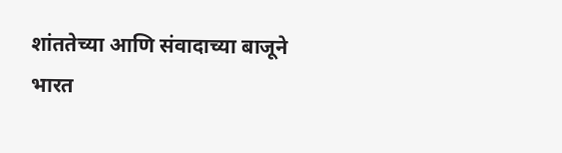शांततेच्या आणि संवादाच्या बाजूने
भारत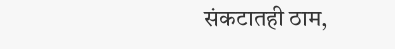संकटातही ठाम,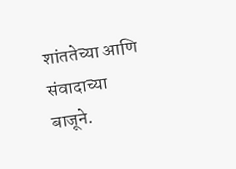शांततेच्या आणि संवादाच्या बाजूने.